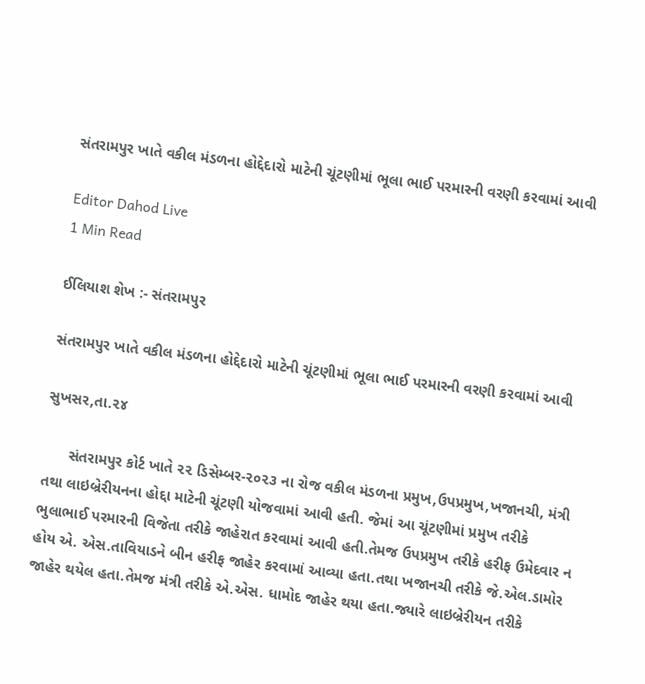સંતરામપુર ખાતે વકીલ મંડળના હોદ્દેદારો માટેની ચૂંટણીમાં ભૂલા ભાઈ પરમારની વરણી કરવામાં આવી

Editor Dahod Live
1 Min Read

ઈલિયાશ શેખ :- સંતરામપુર

સંતરામપુર ખાતે વકીલ મંડળના હોદ્દેદારો માટેની ચૂંટણીમાં ભૂલા ભાઈ પરમારની વરણી કરવામાં આવી

સુખસર,તા.૨૪

      સંતરામપુર કોર્ટ ખાતે ૨૨ ડિસેમ્બર-૨૦૨૩ ના રોજ વકીલ મંડળના પ્રમુખ,ઉપપ્રમુખ,ખજાનચી, મંત્રી તથા લાઇબ્રેરીયનના હોદ્દા માટેની ચૂંટણી યોજવામાં આવી હતી. જેમાં આ ચૂંટણીમાં પ્રમુખ તરીકે ભુલાભાઈ પરમારની વિજેતા તરીકે જાહેરાત કરવામાં આવી હતી.તેમજ ઉપપ્રમુખ તરીકે હરીફ ઉમેદવાર ન હોય એ. એસ.તાવિયાડને બીન હરીફ જાહેર કરવામાં આવ્યા હતા.તથા ખજાનચી તરીકે જે.એલ.ડામોર જાહેર થયેલ હતા.તેમજ મંત્રી તરીકે એ.એસ. ધામોદ જાહેર થયા હતા.જ્યારે લાઇબ્રેરીયન તરીકે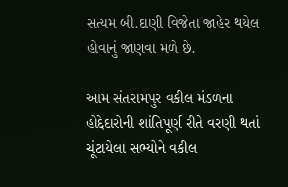સત્યમ બી.દાણી વિજેતા જાહેર થયેલ હોવાનું જાણવા મળે છે.

આમ સંતરામપુર વકીલ મંડળના હોદ્દેદારોની શાંતિપૂર્ણ રીતે વરણી થતાં ચૂંટાયેલા સભ્યોને વકીલ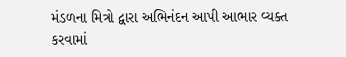મંડળના મિત્રો દ્વારા અભિનંદન આપી આભાર વ્યક્ત કરવામાં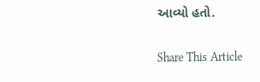આવ્યો હતો.

Share This Article